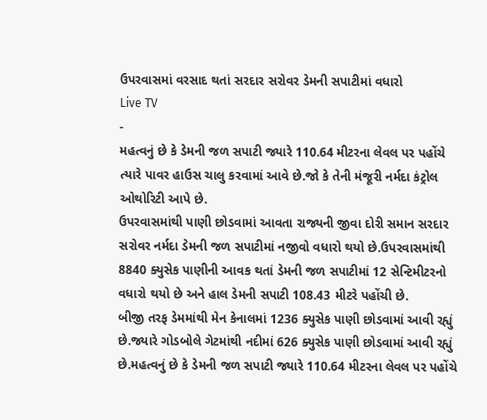ઉપરવાસમાં વરસાદ થતાં સરદાર સરોવર ડેમની સપાટીમાં વધારો
Live TV
-
મહત્વનું છે કે ડેમની જળ સપાટી જ્યારે 110.64 મીટરના લેવલ પર પહોંચે ત્યારે પાવર હાઉસ ચાલુ કરવામાં આવે છે.જો કે તેની મંજૂરી નર્મદા કંટ્રોલ ઓથોરિટી આપે છે.
ઉપરવાસમાંથી પાણી છોડવામાં આવતા રાજ્યની જીવા દોરી સમાન સરદાર સરોવર નર્મદા ડેમની જળ સપાટીમાં નજીવો વધારો થયો છે.ઉપરવાસમાંથી 8840 ક્યુસેક પાણીની આવક થતાં ડેમની જળ સપાટીમાં 12 સેન્ટિમીટરનો વધારો થયો છે અને હાલ ડેમની સપાટી 108.43 મીટરે પહોંચી છે.
બીજી તરફ ડેમમાંથી મેન કેનાલમાં 1236 ક્યુસેક પાણી છોડવામાં આવી રહ્યું છે.જ્યારે ગોડબોલે ગેટમાંથી નદીમાં 626 ક્યુસેક પાણી છોડવામાં આવી રહ્યું છે.મહત્વનું છે કે ડેમની જળ સપાટી જ્યારે 110.64 મીટરના લેવલ પર પહોંચે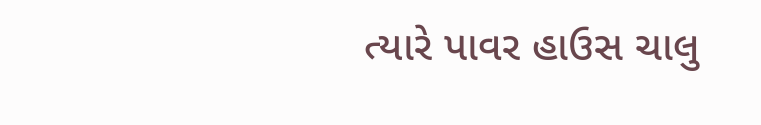ત્યારે પાવર હાઉસ ચાલુ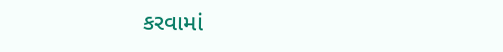કરવામાં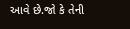આવે છે.જો કે તેની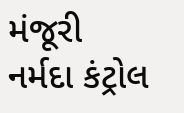મંજૂરી નર્મદા કંટ્રોલ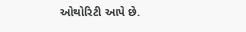ઓથોરિટી આપે છે.